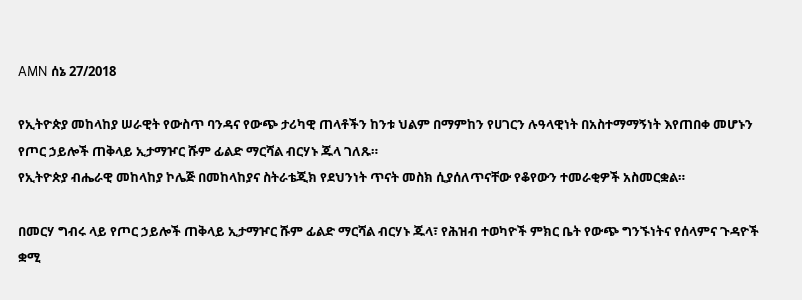AMN ሰኔ 27/2018

የኢትዮጵያ መከላከያ ሠራዊት የውስጥ ባንዳና የውጭ ታሪካዊ ጠላቶችን ከንቱ ህልም በማምከን የሀገርን ሉዓላዊነት በአስተማማኝነት እየጠበቀ መሆኑን የጦር ኃይሎች ጠቅላይ ኢታማዦር ሹም ፊልድ ማርሻል ብርሃኑ ጁላ ገለጹ።
የኢትዮጵያ ብሔራዊ መከላከያ ኮሌጅ በመከላከያና ስትራቴጂክ የደህንነት ጥናት መስክ ሲያሰለጥናቸው የቆየውን ተመራቂዎች አስመርቋል።

በመርሃ ግብሩ ላይ የጦር ኃይሎች ጠቅላይ ኢታማዦር ሹም ፊልድ ማርሻል ብርሃኑ ጁላ፣ የሕዝብ ተወካዮች ምክር ቤት የውጭ ግንኙነትና የሰላምና ጉዳዮች ቋሚ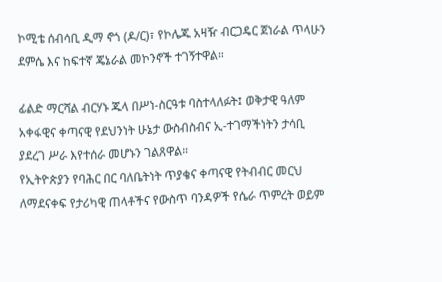ኮሚቴ ሰብሳቢ ዲማ ኖጎ (ዶ/ር)፣ የኮሌጁ አዛዥ ብርጋዴር ጀነራል ጥላሁን ደምሴ እና ከፍተኛ ጄኔራል መኮንኖች ተገኝተዋል።

ፊልድ ማርሻል ብርሃኑ ጁላ በሥነ-ስርዓቱ ባስተላለፉት፤ ወቅታዊ ዓለም አቀፋዊና ቀጣናዊ የደህንነት ሁኔታ ውስብስብና ኢ-ተገማችነትን ታሳቢ ያደረገ ሥራ እየተሰራ መሆኑን ገልጸዋል።
የኢትዮጵያን የባሕር በር ባለቤትነት ጥያቄና ቀጣናዊ የትብብር መርህ ለማደናቀፍ የታሪካዊ ጠላቶችና የውስጥ ባንዳዎች የሴራ ጥምረት ወይም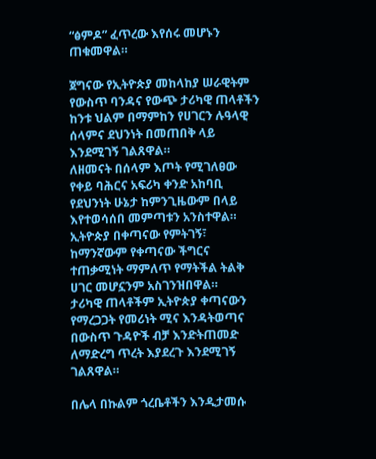“ፅምዶ” ፈጥረው እየሰሩ መሆኑን ጠቁመዋል።

ጀግናው የኢትዮጵያ መከላከያ ሠራዊትም የውስጥ ባንዳና የውጭ ታሪካዊ ጠላቶችን ከንቱ ህልም በማምከን የሀገርን ሉዓላዊ ሰላምና ደህንነት በመጠበቅ ላይ እንደሚገኝ ገልጸዋል።
ለዘመናት በሰላም እጦት የሚገለፀው የቀይ ባሕርና አፍሪካ ቀንድ አከባቢ የደህንነት ሁኔታ ከምንጊዜውም በላይ እየተወሳሰበ መምጣቱን አንስተዋል።
ኢትዮጵያ በቀጣናው የምትገኝ፣ ከማንኛውም የቀጣናው ችግርና ተጠቃሚነት ማምለጥ የማትችል ትልቅ ሀገር መሆኗንም አስገንዝበዋል።
ታሪካዊ ጠላቶችም ኢትዮጵያ ቀጣናውን የማረጋጋት የመሪነት ሚና እንዳትወጣና በውስጥ ጉዳዮች ብቻ እንድትጠመድ ለማድረግ ጥረት እያደረጉ እንደሚገኝ ገልጸዋል።

በሌላ በኩልም ጎረቤቶችን እንዲታመሱ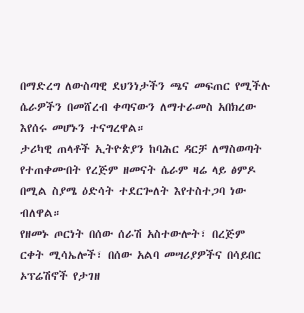በማድረግ ለውስጣዊ ደህንነታችን ጫና መፍጠር የሚችሉ ሴራዎችን በመሸረብ ቀጣናውን ለማተራመስ አበክረው እየሰሩ መሆኑን ተናግረዋል።
ታሪካዊ ጠላቶች ኢትዮጵያን ከባሕር ዳርቻ ለማስወጣት የተጠቀሙበት የረጅም ዘመናት ሴራም ዛሬ ላይ ፅምዶ በሚል ስያሜ ዕድሳት ተደርጐለት እየተስተጋባ ነው ብለዋል።
የዘመኑ ጦርነት በሰው ሰራሽ አስተውሎት፣ በረጅም ርቀት ሚሳኤሎች፣ በሰው አልባ መሣሪያዎችና በሳይበር ኦፕሬሽኖች የታገዘ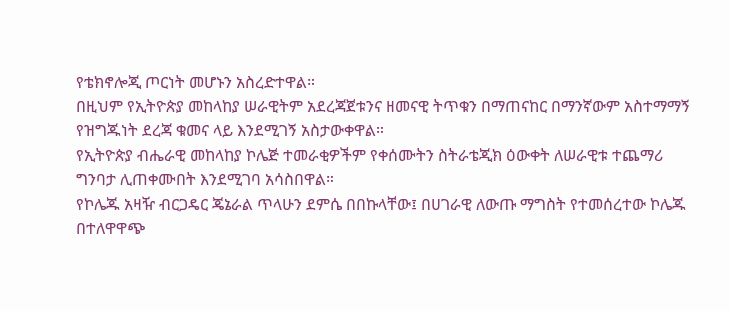የቴክኖሎጂ ጦርነት መሆኑን አስረድተዋል።
በዚህም የኢትዮጵያ መከላከያ ሠራዊትም አደረጃጀቱንና ዘመናዊ ትጥቁን በማጠናከር በማንኛውም አስተማማኝ የዝግጁነት ደረጃ ቁመና ላይ እንደሚገኝ አስታውቀዋል።
የኢትዮጵያ ብሔራዊ መከላከያ ኮሌጅ ተመራቂዎችም የቀሰሙትን ስትራቴጂክ ዕውቀት ለሠራዊቱ ተጨማሪ ግንባታ ሊጠቀሙበት እንደሚገባ አሳስበዋል።
የኮሌጁ አዛዥ ብርጋዴር ጄኔራል ጥላሁን ደምሴ በበኩላቸው፤ በሀገራዊ ለውጡ ማግስት የተመሰረተው ኮሌጁ በተለዋዋጭ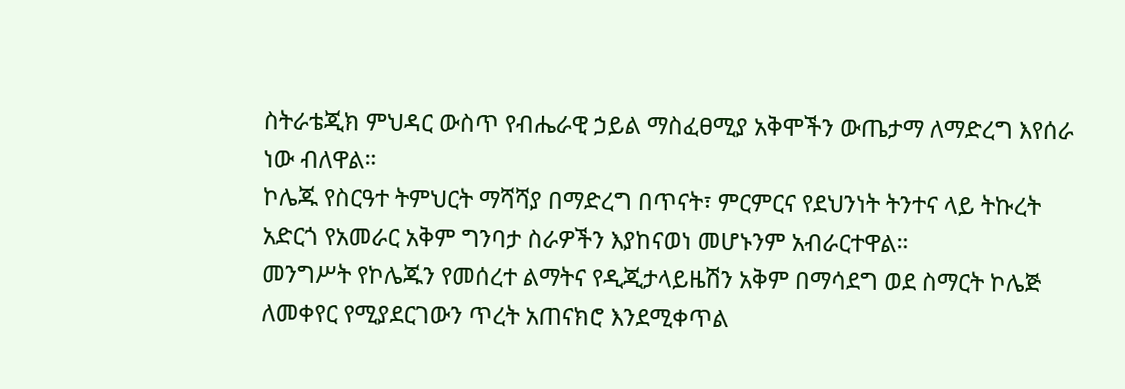ስትራቴጂክ ምህዳር ውስጥ የብሔራዊ ኃይል ማስፈፀሚያ አቅሞችን ውጤታማ ለማድረግ እየሰራ ነው ብለዋል።
ኮሌጁ የስርዓተ ትምህርት ማሻሻያ በማድረግ በጥናት፣ ምርምርና የደህንነት ትንተና ላይ ትኩረት አድርጎ የአመራር አቅም ግንባታ ስራዎችን እያከናወነ መሆኑንም አብራርተዋል።
መንግሥት የኮሌጁን የመሰረተ ልማትና የዲጂታላይዜሽን አቅም በማሳደግ ወደ ስማርት ኮሌጅ ለመቀየር የሚያደርገውን ጥረት አጠናክሮ እንደሚቀጥል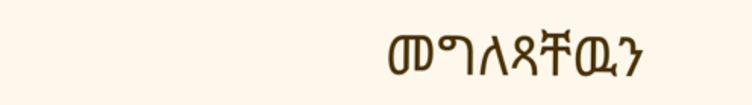መግለጻቸዉን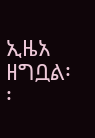ኢዜአ ዘግቧል፡፡